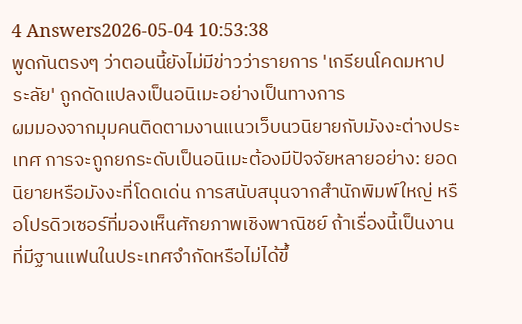4 Answers2026-05-04 10:53:38
พูดกันตรงๆ ว่าตอนนี้ยังไม่มีข่าวว่ารายการ 'เกรียนโคดมหาประลัย' ถูกดัดแปลงเป็นอนิเมะอย่างเป็นทางการ
ผมมองจากมุมคนติดตามงานแนวเว็บนวนิยายกับมังงะต่างประเทศ การจะถูกยกระดับเป็นอนิเมะต้องมีปัจจัยหลายอย่าง: ยอดนิยายหรือมังงะที่โดดเด่น การสนับสนุนจากสำนักพิมพ์ใหญ่ หรือโปรดิวเซอร์ที่มองเห็นศักยภาพเชิงพาณิชย์ ถ้าเรื่องนี้เป็นงานที่มีฐานแฟนในประเทศจำกัดหรือไม่ได้ขึ้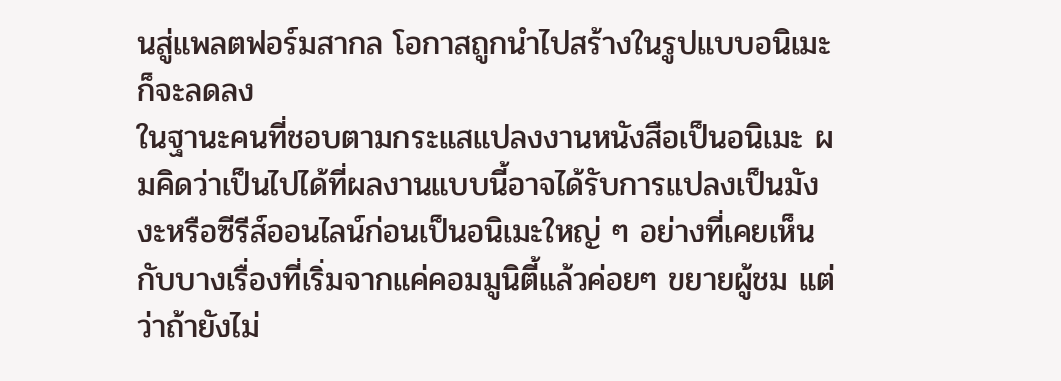นสู่แพลตฟอร์มสากล โอกาสถูกนำไปสร้างในรูปแบบอนิเมะก็จะลดลง
ในฐานะคนที่ชอบตามกระแสแปลงงานหนังสือเป็นอนิเมะ ผมคิดว่าเป็นไปได้ที่ผลงานแบบนี้อาจได้รับการแปลงเป็นมังงะหรือซีรีส์ออนไลน์ก่อนเป็นอนิเมะใหญ่ ๆ อย่างที่เคยเห็นกับบางเรื่องที่เริ่มจากแค่คอมมูนิตี้แล้วค่อยๆ ขยายผู้ชม แต่ว่าถ้ายังไม่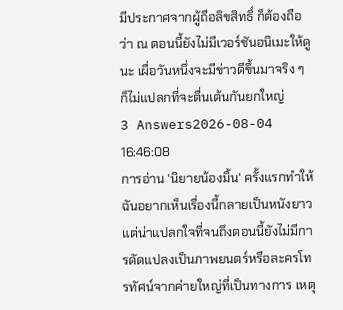มีประกาศจากผู้ถือลิขสิทธิ์ ก็ต้องถือว่า ณ ตอนนี้ยังไม่มีเวอร์ชันอนิเมะให้ดูนะ เผื่อวันหนึ่งจะมีข่าวดีขึ้นมาจริง ๆ ก็ไม่แปลกที่จะตื่นเต้นกันยกใหญ่
3 Answers2026-08-04 16:46:08
การอ่าน 'นิยายน้องมิ้น' ครั้งแรกทำให้ฉันอยากเห็นเรื่องนี้กลายเป็นหนังยาว แต่น่าแปลกใจที่จนถึงตอนนี้ยังไม่มีการดัดแปลงเป็นภาพยนตร์หรือละครโทรทัศน์จากค่ายใหญ่ที่เป็นทางการ เหตุ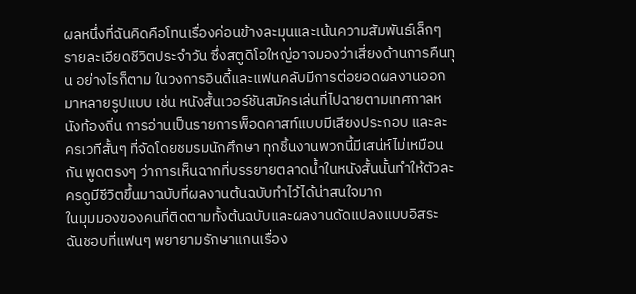ผลหนึ่งที่ฉันคิดคือโทนเรื่องค่อนข้างละมุนและเน้นความสัมพันธ์เล็กๆ รายละเอียดชีวิตประจำวัน ซึ่งสตูดิโอใหญ่อาจมองว่าเสี่ยงด้านการคืนทุน อย่างไรก็ตาม ในวงการอินดี้และแฟนคลับมีการต่อยอดผลงานออกมาหลายรูปแบบ เช่น หนังสั้นเวอร์ชันสมัครเล่นที่ไปฉายตามเทศกาลหนังท้องถิ่น การอ่านเป็นรายการพ็อดคาสท์แบบมีเสียงประกอบ และละครเวทีสั้นๆ ที่จัดโดยชมรมนักศึกษา ทุกชิ้นงานพวกนี้มีเสน่ห์ไม่เหมือนกัน พูดตรงๆ ว่าการเห็นฉากที่บรรยายตลาดน้ำในหนังสั้นนั้นทำให้ตัวละครดูมีชีวิตขึ้นมาฉบับที่ผลงานต้นฉบับทำไว้ได้น่าสนใจมาก
ในมุมมองของคนที่ติดตามทั้งต้นฉบับและผลงานดัดแปลงแบบอิสระ ฉันชอบที่แฟนๆ พยายามรักษาแกนเรื่อง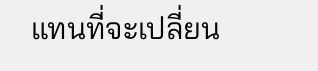แทนที่จะเปลี่ยน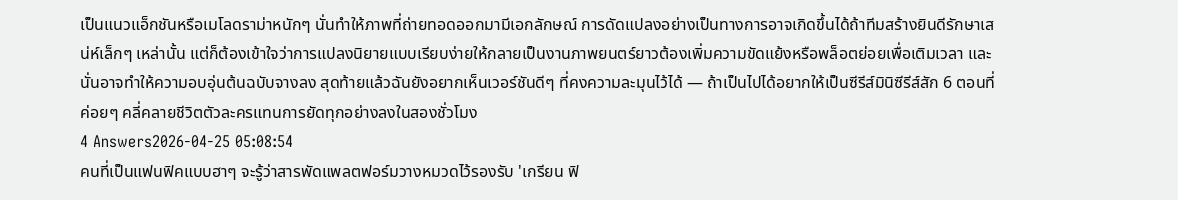เป็นแนวแอ็กชันหรือเมโลดราม่าหนักๆ นั่นทำให้ภาพที่ถ่ายทอดออกมามีเอกลักษณ์ การดัดแปลงอย่างเป็นทางการอาจเกิดขึ้นได้ถ้าทีมสร้างยินดีรักษาเสน่ห์เล็กๆ เหล่านั้น แต่ก็ต้องเข้าใจว่าการแปลงนิยายแบบเรียบง่ายให้กลายเป็นงานภาพยนตร์ยาวต้องเพิ่มความขัดแย้งหรือพล็อตย่อยเพื่อเติมเวลา และนั่นอาจทำให้ความอบอุ่นต้นฉบับจางลง สุดท้ายแล้วฉันยังอยากเห็นเวอร์ชันดีๆ ที่คงความละมุนไว้ได้ — ถ้าเป็นไปได้อยากให้เป็นซีรีส์มินิซีรีส์สัก 6 ตอนที่ค่อยๆ คลี่คลายชีวิตตัวละครแทนการยัดทุกอย่างลงในสองชั่วโมง
4 Answers2026-04-25 05:08:54
คนที่เป็นแฟนฟิคแบบฮาๆ จะรู้ว่าสารพัดแพลตฟอร์มวางหมวดไว้รองรับ 'เกรียน ฟิ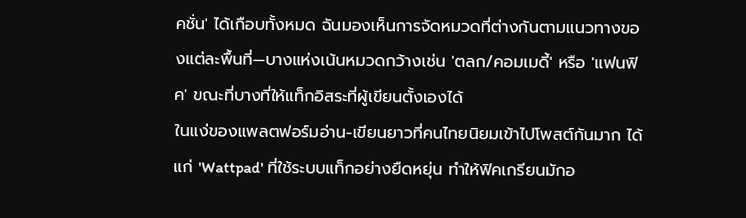คชั่น' ได้เกือบทั้งหมด ฉันมองเห็นการจัดหมวดที่ต่างกันตามแนวทางของแต่ละพื้นที่—บางแห่งเน้นหมวดกว้างเช่น 'ตลก/คอมเมดี้' หรือ 'แฟนฟิค' ขณะที่บางที่ให้แท็กอิสระที่ผู้เขียนตั้งเองได้
ในแง่ของแพลตฟอร์มอ่าน-เขียนยาวที่คนไทยนิยมเข้าไปโพสต์กันมาก ได้แก่ 'Wattpad' ที่ใช้ระบบแท็กอย่างยืดหยุ่น ทำให้ฟิคเกรียนมักอ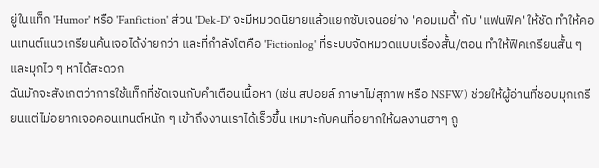ยู่ในแท็ก 'Humor' หรือ 'Fanfiction' ส่วน 'Dek-D' จะมีหมวดนิยายแล้วแยกซับเจนอย่าง 'คอมเมดี้' กับ 'แฟนฟิค' ให้ชัด ทำให้คอนเทนต์แนวเกรียนค้นเจอได้ง่ายกว่า และที่กำลังโตคือ 'Fictionlog' ที่ระบบจัดหมวดแบบเรื่องสั้น/ตอน ทำให้ฟิคเกรียนสั้น ๆ และมุกไว ๆ หาได้สะดวก
ฉันมักจะสังเกตว่าการใช้แท็กที่ชัดเจนกับคำเตือนเนื้อหา (เช่น สปอยล์ ภาษาไม่สุภาพ หรือ NSFW) ช่วยให้ผู้อ่านที่ชอบมุกเกรียนแต่ไม่อยากเจอคอนเทนต์หนัก ๆ เข้าถึงงานเราได้เร็วขึ้น เหมาะกับคนที่อยากให้ผลงานฮาๆ ถู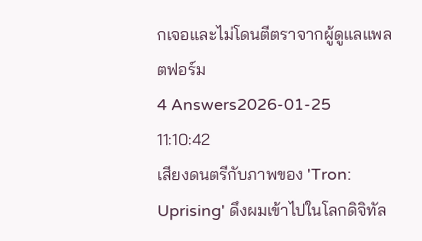กเจอและไม่โดนตีตราจากผู้ดูแลแพลตฟอร์ม
4 Answers2026-01-25 11:10:42
เสียงดนตรีกับภาพของ 'Tron: Uprising' ดึงผมเข้าไปในโลกดิจิทัล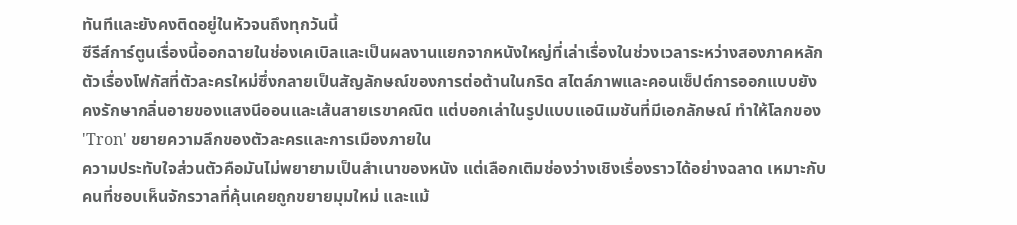ทันทีและยังคงติดอยู่ในหัวจนถึงทุกวันนี้
ซีรีส์การ์ตูนเรื่องนี้ออกฉายในช่องเคเบิลและเป็นผลงานแยกจากหนังใหญ่ที่เล่าเรื่องในช่วงเวลาระหว่างสองภาคหลัก ตัวเรื่องโฟกัสที่ตัวละครใหม่ซึ่งกลายเป็นสัญลักษณ์ของการต่อต้านในกริด สไตล์ภาพและคอนเซ็ปต์การออกแบบยังคงรักษากลิ่นอายของแสงนีออนและเส้นสายเรขาคณิต แต่บอกเล่าในรูปแบบแอนิเมชันที่มีเอกลักษณ์ ทำให้โลกของ 'Tron' ขยายความลึกของตัวละครและการเมืองภายใน
ความประทับใจส่วนตัวคือมันไม่พยายามเป็นสำเนาของหนัง แต่เลือกเติมช่องว่างเชิงเรื่องราวได้อย่างฉลาด เหมาะกับคนที่ชอบเห็นจักรวาลที่คุ้นเคยถูกขยายมุมใหม่ และแม้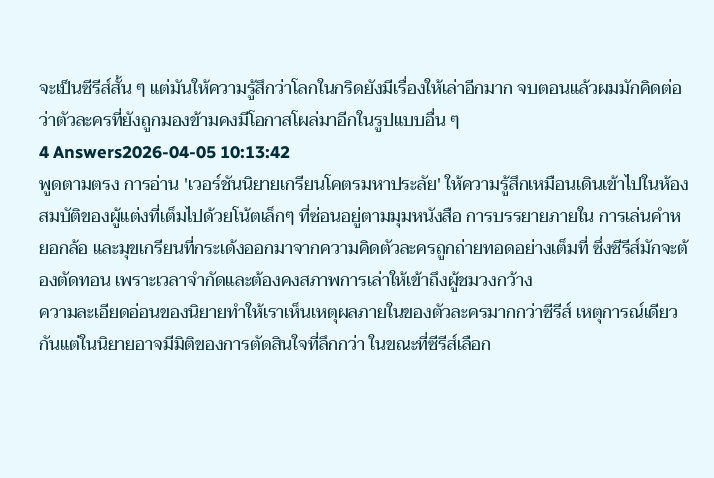จะเป็นซีรีส์สั้น ๆ แต่มันให้ความรู้สึกว่าโลกในกริดยังมีเรื่องให้เล่าอีกมาก จบตอนแล้วผมมักคิดต่อว่าตัวละครที่ยังถูกมองข้ามคงมีโอกาสโผล่มาอีกในรูปแบบอื่น ๆ
4 Answers2026-04-05 10:13:42
พูดตามตรง การอ่าน 'เวอร์ชันนิยายเกรียนโคตรมหาประลัย' ให้ความรู้สึกเหมือนเดินเข้าไปในห้องสมบัติของผู้แต่งที่เต็มไปด้วยโน้ตเล็กๆ ที่ซ่อนอยู่ตามมุมหนังสือ การบรรยายภายใน การเล่นคำหยอกล้อ และมุขเกรียนที่กระเด้งออกมาจากความคิดตัวละครถูกถ่ายทอดอย่างเต็มที่ ซึ่งซีรีส์มักจะต้องตัดทอน เพราะเวลาจำกัดและต้องคงสภาพการเล่าให้เข้าถึงผู้ชมวงกว้าง
ความละเอียดอ่อนของนิยายทำให้เราเห็นเหตุผลภายในของตัวละครมากกว่าซีรีส์ เหตุการณ์เดียวกันแต่ในนิยายอาจมีมิติของการตัดสินใจที่ลึกกว่า ในขณะที่ซีรีส์เลือก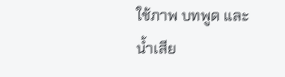ใช้ภาพ บทพูด และน้ำเสีย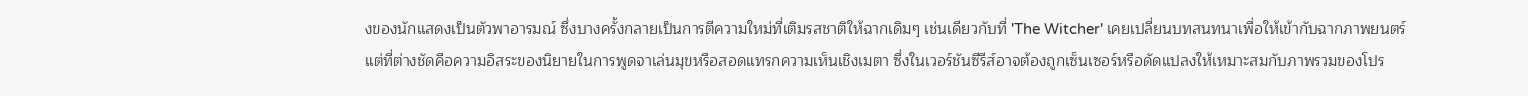งของนักแสดงเป็นตัวพาอารมณ์ ซึ่งบางครั้งกลายเป็นการตีความใหม่ที่เติมรสชาติให้ฉากเดิมๆ เช่นเดียวกับที่ 'The Witcher' เคยเปลี่ยนบทสนทนาเพื่อให้เข้ากับฉากภาพยนตร์ แต่ที่ต่างชัดคือความอิสระของนิยายในการพูดจาเล่นมุขหรือสอดแทรกความเห็นเชิงเมตา ซึ่งในเวอร์ชันซีรีส์อาจต้องถูกเซ็นเซอร์หรือดัดแปลงให้เหมาะสมกับภาพรวมของโปร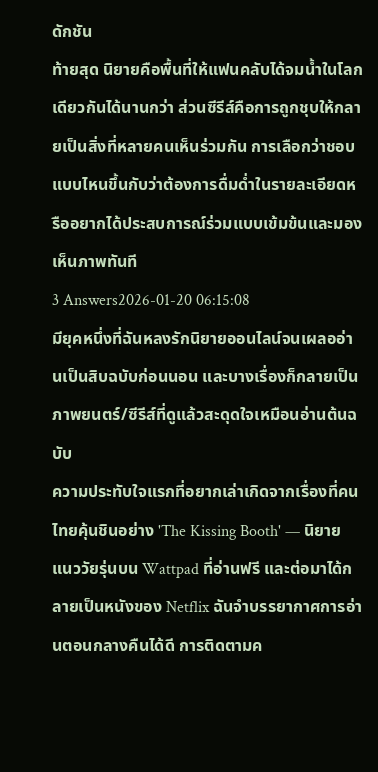ดักชัน
ท้ายสุด นิยายคือพื้นที่ให้แฟนคลับได้จมน้ำในโลกเดียวกันได้นานกว่า ส่วนซีรีส์คือการถูกชุบให้กลายเป็นสิ่งที่หลายคนเห็นร่วมกัน การเลือกว่าชอบแบบไหนขึ้นกับว่าต้องการดื่มด่ำในรายละเอียดหรืออยากได้ประสบการณ์ร่วมแบบเข้มข้นและมองเห็นภาพทันที
3 Answers2026-01-20 06:15:08
มียุคหนึ่งที่ฉันหลงรักนิยายออนไลน์จนเผลออ่านเป็นสิบฉบับก่อนนอน และบางเรื่องก็กลายเป็นภาพยนตร์/ซีรีส์ที่ดูแล้วสะดุดใจเหมือนอ่านต้นฉบับ
ความประทับใจแรกที่อยากเล่าเกิดจากเรื่องที่คนไทยคุ้นชินอย่าง 'The Kissing Booth' — นิยายแนววัยรุ่นบน Wattpad ที่อ่านฟรี และต่อมาได้กลายเป็นหนังของ Netflix ฉันจำบรรยากาศการอ่านตอนกลางคืนได้ดี การติดตามค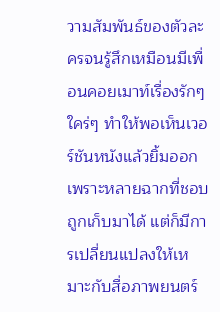วามสัมพันธ์ของตัวละครจนรู้สึกเหมือนมีเพื่อนคอยเมาท์เรื่องรักๆ ใคร่ๆ ทำให้พอเห็นเวอร์ชันหนังแล้วยิ้มออก เพราะหลายฉากที่ชอบถูกเก็บมาได้ แต่ก็มีการเปลี่ยนแปลงให้เหมาะกับสื่อภาพยนตร์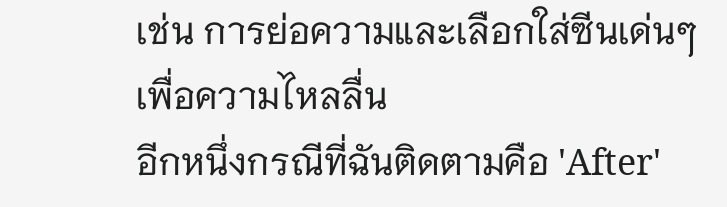เช่น การย่อความและเลือกใส่ซีนเด่นๆ เพื่อความไหลลื่น
อีกหนึ่งกรณีที่ฉันติดตามคือ 'After'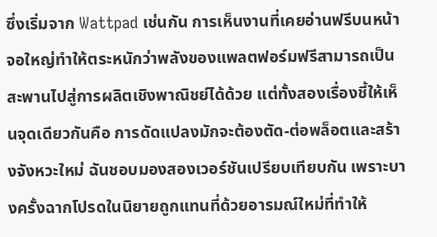ซึ่งเริ่มจาก Wattpad เช่นกัน การเห็นงานที่เคยอ่านฟรีบนหน้าจอใหญ่ทำให้ตระหนักว่าพลังของแพลตฟอร์มฟรีสามารถเป็นสะพานไปสู่การผลิตเชิงพาณิชย์ได้ด้วย แต่ทั้งสองเรื่องชี้ให้เห็นจุดเดียวกันคือ การดัดแปลงมักจะต้องตัด-ต่อพล็อตและสร้างจังหวะใหม่ ฉันชอบมองสองเวอร์ชันเปรียบเทียบกัน เพราะบางครั้งฉากโปรดในนิยายถูกแทนที่ด้วยอารมณ์ใหม่ที่ทำให้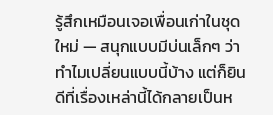รู้สึกเหมือนเจอเพื่อนเก่าในชุดใหม่ — สนุกแบบมีบ่นเล็กๆ ว่าทำไมเปลี่ยนแบบนี้บ้าง แต่ก็ยินดีที่เรื่องเหล่านี้ได้กลายเป็นห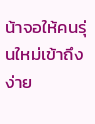น้าจอให้คนรุ่นใหม่เข้าถึงง่าย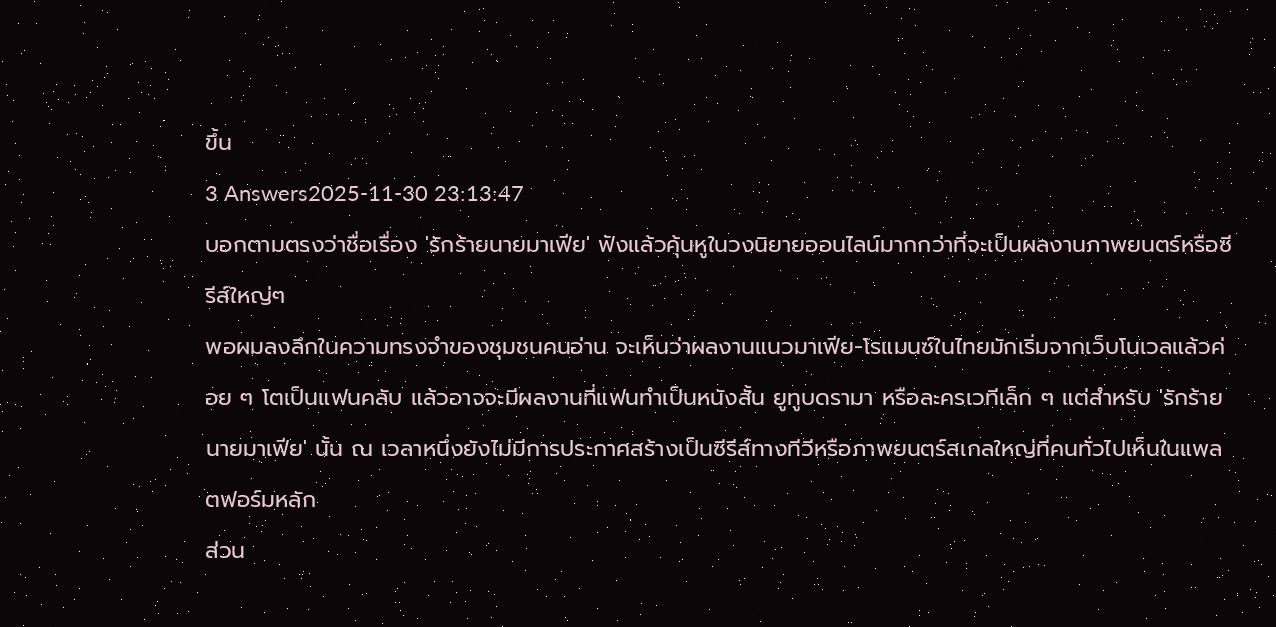ขึ้น
3 Answers2025-11-30 23:13:47
บอกตามตรงว่าชื่อเรื่อง 'รักร้ายนายมาเฟีย' ฟังแล้วคุ้นหูในวงนิยายออนไลน์มากกว่าที่จะเป็นผลงานภาพยนตร์หรือซีรีส์ใหญ่ๆ
พอผมลงลึกในความทรงจำของชุมชนคนอ่าน จะเห็นว่าผลงานแนวมาเฟีย-โรแมนซ์ในไทยมักเริ่มจากเว็บโนเวลแล้วค่อย ๆ โตเป็นแฟนคลับ แล้วอาจจะมีผลงานที่แฟนทำเป็นหนังสั้น ยูทูบดรามา หรือละครเวทีเล็ก ๆ แต่สำหรับ 'รักร้ายนายมาเฟีย' นั้น ณ เวลาหนึ่งยังไม่มีการประกาศสร้างเป็นซีรีส์ทางทีวีหรือภาพยนตร์สเกลใหญ่ที่คนทั่วไปเห็นในแพลตฟอร์มหลัก
ส่วน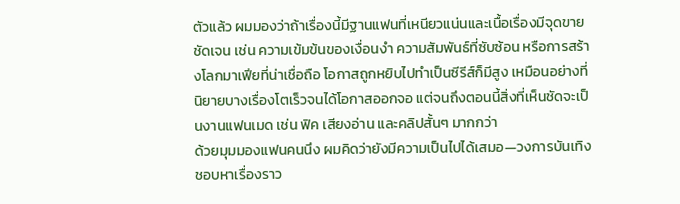ตัวแล้ว ผมมองว่าถ้าเรื่องนี้มีฐานแฟนที่เหนียวแน่นและเนื้อเรื่องมีจุดขายชัดเจน เช่น ความเข้มข้นของเงื่อนงำ ความสัมพันธ์ที่ซับซ้อน หรือการสร้างโลกมาเฟียที่น่าเชื่อถือ โอกาสถูกหยิบไปทำเป็นซีรีส์ก็มีสูง เหมือนอย่างที่นิยายบางเรื่องโตเร็วจนได้โอกาสออกจอ แต่จนถึงตอนนี้สิ่งที่เห็นชัดจะเป็นงานแฟนเมด เช่น ฟิค เสียงอ่าน และคลิปสั้นๆ มากกว่า
ด้วยมุมมองแฟนคนนึง ผมคิดว่ายังมีความเป็นไปได้เสมอ—วงการบันเทิงชอบหาเรื่องราว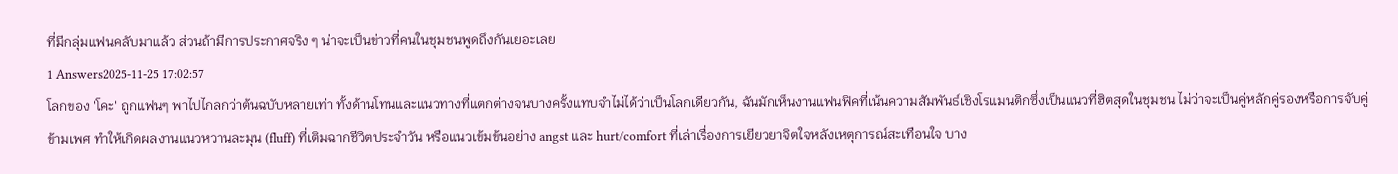ที่มีกลุ่มแฟนคลับมาแล้ว ส่วนถ้ามีการประกาศจริง ๆ น่าจะเป็นข่าวที่คนในชุมชนพูดถึงกันเยอะเลย
1 Answers2025-11-25 17:02:57
โลกของ 'โคะ' ถูกแฟนๆ พาไปไกลกว่าต้นฉบับหลายเท่า ทั้งด้านโทนและแนวทางที่แตกต่างจนบางครั้งแทบจำไม่ได้ว่าเป็นโลกเดียวกัน, ฉันมักเห็นงานแฟนฟิคที่เน้นความสัมพันธ์เชิงโรแมนติกซึ่งเป็นแนวที่ฮิตสุดในชุมชน ไม่ว่าจะเป็นคู่หลักคู่รองหรือการจับคู่ข้ามเพศ ทำให้เกิดผลงานแนวหวานละมุน (fluff) ที่เติมฉากชีวิตประจำวัน หรือแนวเข้มข้นอย่าง angst และ hurt/comfort ที่เล่าเรื่องการเยียวยาจิตใจหลังเหตุการณ์สะเทือนใจ บาง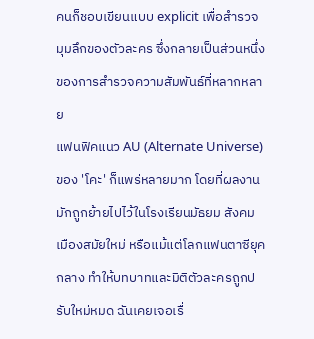คนก็ชอบเขียนแบบ explicit เพื่อสำรวจมุมลึกของตัวละคร ซึ่งกลายเป็นส่วนหนึ่งของการสำรวจความสัมพันธ์ที่หลากหลาย
แฟนฟิคแนว AU (Alternate Universe) ของ 'โคะ' ก็แพร่หลายมาก โดยที่ผลงานมักถูกย้ายไปไว้ในโรงเรียนมัธยม สังคมเมืองสมัยใหม่ หรือแม้แต่โลกแฟนตาซียุคกลาง ทำให้บทบาทและมิติตัวละครถูกปรับใหม่หมด ฉันเคยเจอเรื่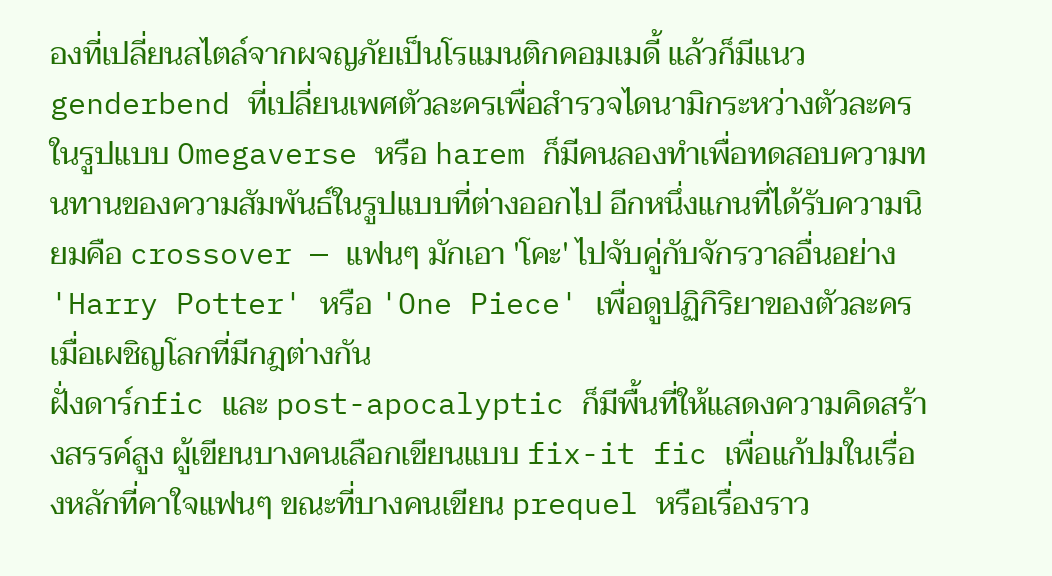องที่เปลี่ยนสไตล์จากผจญภัยเป็นโรแมนติกคอมเมดี้ แล้วก็มีแนว genderbend ที่เปลี่ยนเพศตัวละครเพื่อสำรวจไดนามิกระหว่างตัวละคร ในรูปแบบ Omegaverse หรือ harem ก็มีคนลองทำเพื่อทดสอบความทนทานของความสัมพันธ์ในรูปแบบที่ต่างออกไป อีกหนึ่งแกนที่ได้รับความนิยมคือ crossover — แฟนๆ มักเอา 'โคะ' ไปจับคู่กับจักรวาลอื่นอย่าง 'Harry Potter' หรือ 'One Piece' เพื่อดูปฏิกิริยาของตัวละครเมื่อเผชิญโลกที่มีกฎต่างกัน
ฝั่งดาร์กfic และ post-apocalyptic ก็มีพื้นที่ให้แสดงความคิดสร้างสรรค์สูง ผู้เขียนบางคนเลือกเขียนแบบ fix-it fic เพื่อแก้ปมในเรื่องหลักที่คาใจแฟนๆ ขณะที่บางคนเขียน prequel หรือเรื่องราว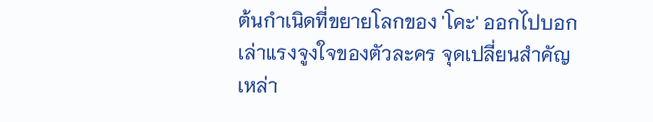ต้นกำเนิดที่ขยายโลกของ 'โคะ' ออกไปบอกเล่าแรงจูงใจของตัวละคร จุดเปลี่ยนสำคัญเหล่า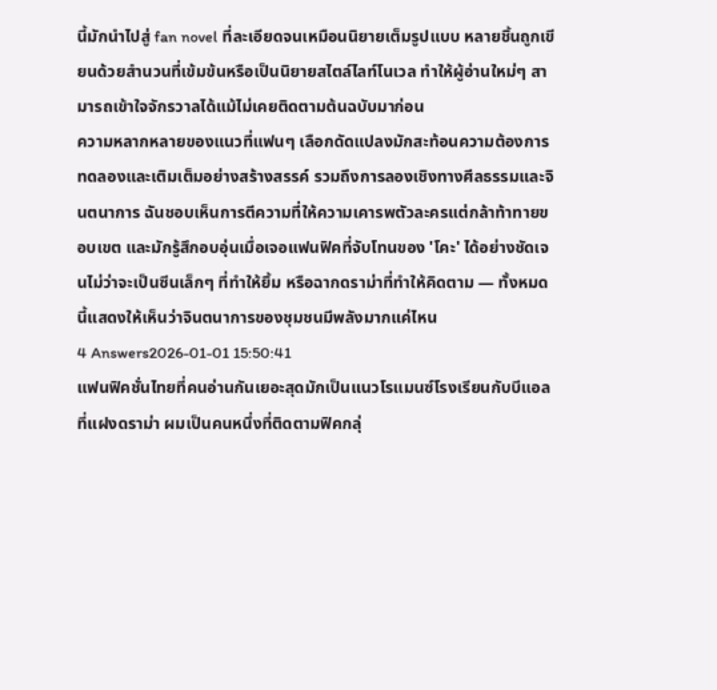นี้มักนำไปสู่ fan novel ที่ละเอียดจนเหมือนนิยายเต็มรูปแบบ หลายชิ้นถูกเขียนด้วยสำนวนที่เข้มข้นหรือเป็นนิยายสไตล์ไลท์โนเวล ทำให้ผู้อ่านใหม่ๆ สามารถเข้าใจจักรวาลได้แม้ไม่เคยติดตามต้นฉบับมาก่อน
ความหลากหลายของแนวที่แฟนๆ เลือกดัดแปลงมักสะท้อนความต้องการทดลองและเติมเต็มอย่างสร้างสรรค์ รวมถึงการลองเชิงทางศีลธรรมและจินตนาการ ฉันชอบเห็นการตีความที่ให้ความเคารพตัวละครแต่กล้าท้าทายขอบเขต และมักรู้สึกอบอุ่นเมื่อเจอแฟนฟิคที่จับโทนของ 'โคะ' ได้อย่างชัดเจนไม่ว่าจะเป็นซีนเล็กๆ ที่ทำให้ยิ้ม หรือฉากดราม่าที่ทำให้คิดตาม — ทั้งหมดนี้แสดงให้เห็นว่าจินตนาการของชุมชนมีพลังมากแค่ไหน
4 Answers2026-01-01 15:50:41
แฟนฟิคชั่นไทยที่คนอ่านกันเยอะสุดมักเป็นแนวโรแมนซ์โรงเรียนกับบีแอลที่แฝงดราม่า ผมเป็นคนหนึ่งที่ติดตามฟิคกลุ่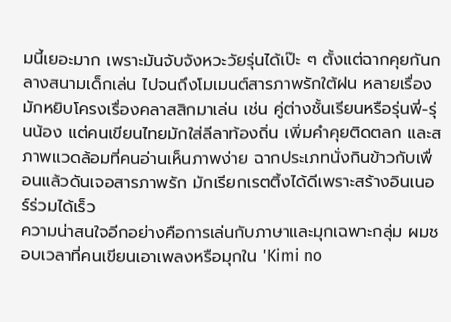มนี้เยอะมาก เพราะมันจับจังหวะวัยรุ่นได้เป๊ะ ๆ ตั้งแต่ฉากคุยกันกลางสนามเด็กเล่น ไปจนถึงโมเมนต์สารภาพรักใต้ฝน หลายเรื่องมักหยิบโครงเรื่องคลาสสิกมาเล่น เช่น คู่ต่างชั้นเรียนหรือรุ่นพี่-รุ่นน้อง แต่คนเขียนไทยมักใส่ลีลาท้องถิ่น เพิ่มคำคุยติดตลก และสภาพแวดล้อมที่คนอ่านเห็นภาพง่าย ฉากประเภทนั่งกินข้าวกับเพื่อนแล้วดันเจอสารภาพรัก มักเรียกเรตติ้งได้ดีเพราะสร้างอินเนอร์ร่วมได้เร็ว
ความน่าสนใจอีกอย่างคือการเล่นกับภาษาและมุกเฉพาะกลุ่ม ผมชอบเวลาที่คนเขียนเอาเพลงหรือมุกใน 'Kimi no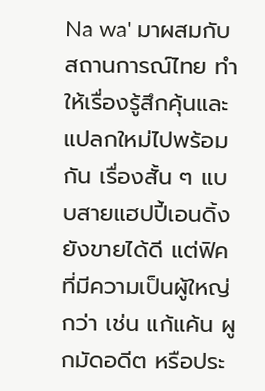Na wa' มาผสมกับสถานการณ์ไทย ทำให้เรื่องรู้สึกคุ้นและแปลกใหม่ไปพร้อมกัน เรื่องสั้น ๆ แบบสายแฮปปี้เอนดิ้งยังขายได้ดี แต่ฟิคที่มีความเป็นผู้ใหญ่กว่า เช่น แก้แค้น ผูกมัดอดีต หรือประ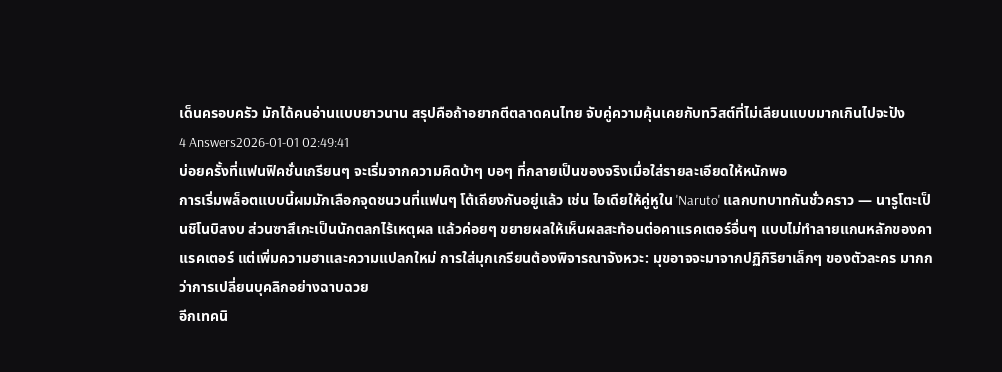เด็นครอบครัว มักได้คนอ่านแบบยาวนาน สรุปคือถ้าอยากตีตลาดคนไทย จับคู่ความคุ้นเคยกับทวิสต์ที่ไม่เลียนแบบมากเกินไปจะปัง
4 Answers2026-01-01 02:49:41
บ่อยครั้งที่แฟนฟิคชั่นเกรียนๆ จะเริ่มจากความคิดบ้าๆ บอๆ ที่กลายเป็นของจริงเมื่อใส่รายละเอียดให้หนักพอ
การเริ่มพล็อตแบบนี้ผมมักเลือกจุดชนวนที่แฟนๆ โต้เถียงกันอยู่แล้ว เช่น ไอเดียให้คู่หูใน 'Naruto' แลกบทบาทกันชั่วคราว — นารูโตะเป็นชิโนบิสงบ ส่วนซาสึเกะเป็นนักตลกไร้เหตุผล แล้วค่อยๆ ขยายผลให้เห็นผลสะท้อนต่อคาแรคเตอร์อื่นๆ แบบไม่ทำลายแกนหลักของคาแรคเตอร์ แต่เพิ่มความฮาและความแปลกใหม่ การใส่มุกเกรียนต้องพิจารณาจังหวะ: มุขอาจจะมาจากปฏิกิริยาเล็กๆ ของตัวละคร มากกว่าการเปลี่ยนบุคลิกอย่างฉาบฉวย
อีกเทคนิ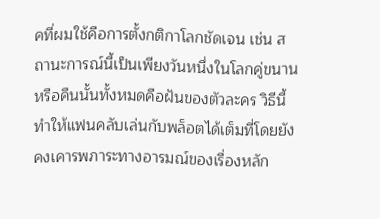คที่ผมใช้คือการตั้งกติกาโลกชัดเจน เช่น สถานะการณ์นี้เป็นเพียงวันหนึ่งในโลกคู่ขนานหรือคืนนั้นทั้งหมดคือฝันของตัวละคร วิธีนี้ทำให้แฟนคลับเล่นกับพล็อตได้เต็มที่โดยยังคงเคารพภาระทางอารมณ์ของเรื่องหลัก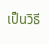เป็นวิธี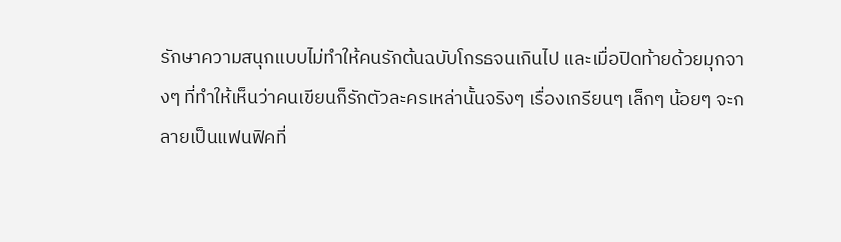รักษาความสนุกแบบไม่ทำให้คนรักต้นฉบับโกรธจนเกินไป และเมื่อปิดท้ายด้วยมุกจางๆ ที่ทำให้เห็นว่าคนเขียนก็รักตัวละครเหล่านั้นจริงๆ เรื่องเกรียนๆ เล็กๆ น้อยๆ จะกลายเป็นแฟนฟิคที่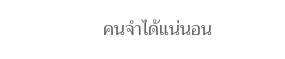คนจำได้แน่นอน